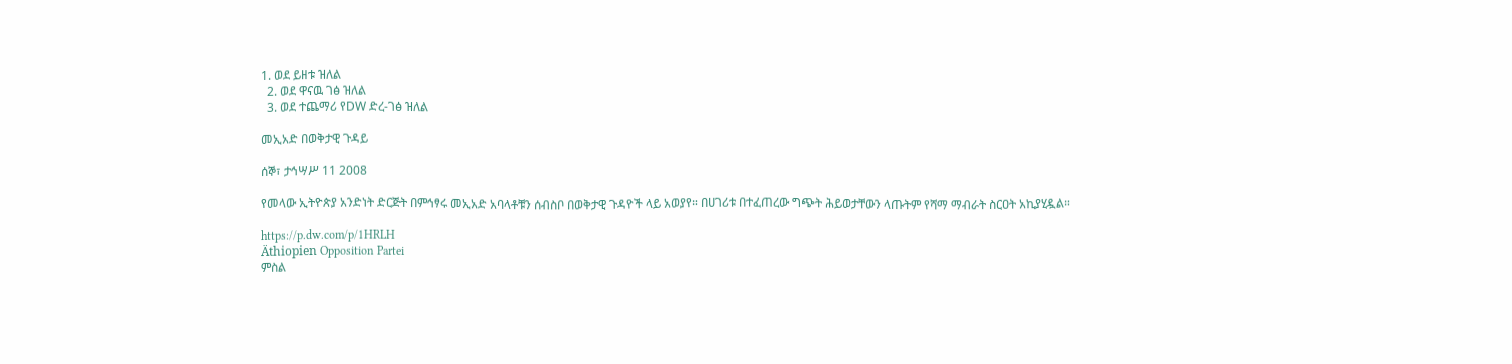1. ወደ ይዘቱ ዝለል
  2. ወደ ዋናዉ ገፅ ዝለል
  3. ወደ ተጨማሪ የDW ድረ-ገፅ ዝለል

መኢአድ በወቅታዊ ጉዳይ

ሰኞ፣ ታኅሣሥ 11 2008

የመላው ኢትዮጵያ አንድነት ድርጅት በምኅፃሩ መኢአድ አባላቶቹን ሰብስቦ በወቅታዊ ጉዳዮች ላይ አወያየ። በሀገሪቱ በተፈጠረው ግጭት ሕይወታቸውን ላጡትም የሻማ ማብራት ስርዐት አኪያሂዷል።

https://p.dw.com/p/1HRLH
Äthiopien Opposition Partei
ምስል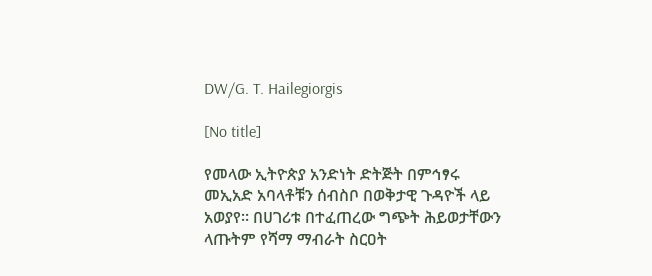DW/G. T. Hailegiorgis

[No title]

የመላው ኢትዮጵያ አንድነት ድትጅት በምኅፃሩ መኢአድ አባላቶቹን ሰብስቦ በወቅታዊ ጉዳዮች ላይ አወያየ። በሀገሪቱ በተፈጠረው ግጭት ሕይወታቸውን ላጡትም የሻማ ማብራት ስርዐት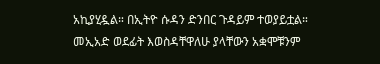አኪያሂዷል። በኢትዮ ሱዳን ድንበር ጉዳይም ተወያይቷል። መኢአድ ወደፊት እወስዳቸዋለሁ ያላቸውን አቋሞቹንም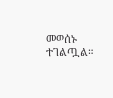መወሰኑ ተገልጧል።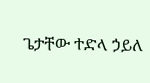ጌታቸው ተድላ ኃይለ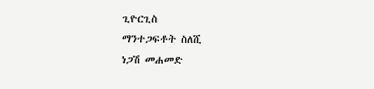ጊዮርጊስ
ማንተጋፍቶት ስለሺ
ነጋሽ መሐመድ